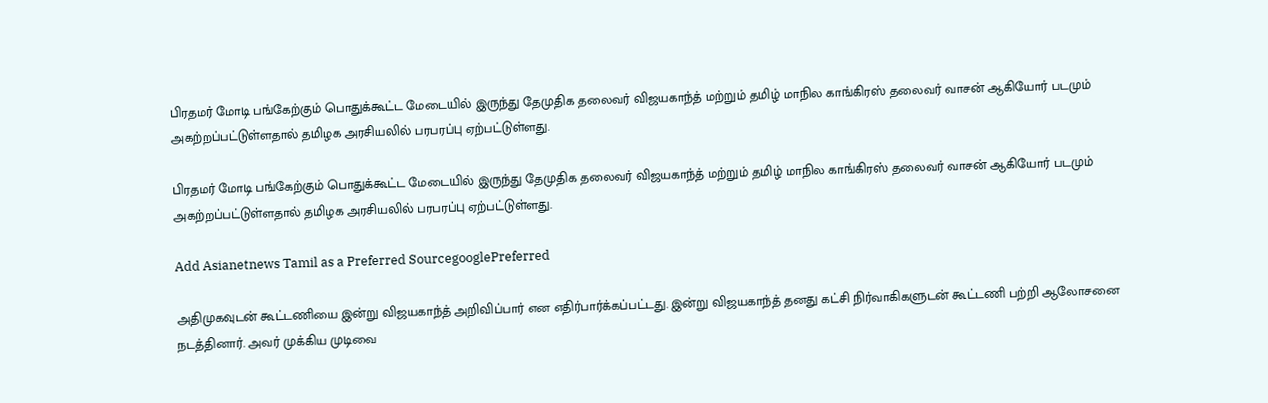பிரதமர் மோடி பங்கேற்கும் பொதுக்கூட்ட மேடையில் இருந்து தேமுதிக தலைவர் விஜயகாந்த் மற்றும் தமிழ் மாநில காங்கிரஸ் தலைவர் வாசன் ஆகியோர் படமும் அகற்றப்பட்டுள்ளதால் தமிழக அரசியலில் பரபரப்பு ஏற்பட்டுள்ளது.

பிரதமர் மோடி பங்கேற்கும் பொதுக்கூட்ட மேடையில் இருந்து தேமுதிக தலைவர் விஜயகாந்த் மற்றும் தமிழ் மாநில காங்கிரஸ் தலைவர் வாசன் ஆகியோர் படமும் அகற்றப்பட்டுள்ளதால் தமிழக அரசியலில் பரபரப்பு ஏற்பட்டுள்ளது.

Add Asianetnews Tamil as a Preferred SourcegooglePreferred

அதிமுகவுடன் கூட்டணியை இன்று விஜயகாந்த் அறிவிப்பார் என எதிர்பார்க்கப்பட்டது. இன்று விஜயகாந்த் தனது கட்சி நிர்வாகிகளுடன் கூட்டணி பற்றி ஆலோசனை நடத்தினார். அவர் முக்கிய முடிவை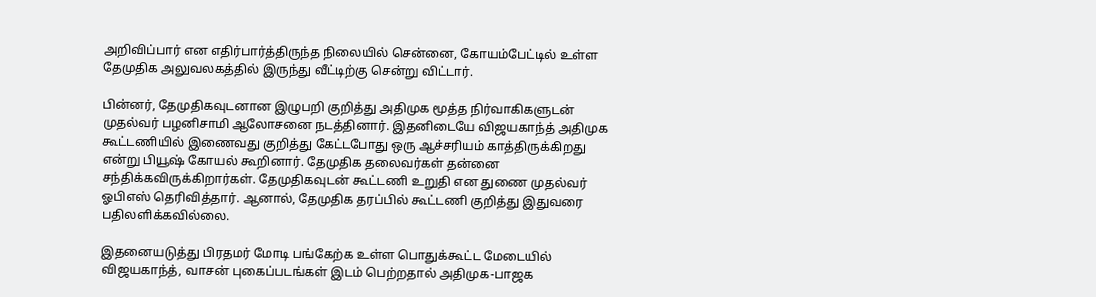அறிவிப்பார் என எதிர்பார்த்திருந்த நிலையில் சென்னை, கோயம்பேட்டில் உள்ள தேமுதிக அலுவலகத்தில் இருந்து வீட்டிற்கு சென்று விட்டார்.

பின்னர், தேமுதிகவுடனான இழுபறி குறித்து அதிமுக மூத்த நிர்வாகிகளுடன் முதல்வர் பழனிசாமி ஆலோசனை நடத்தினார். இதனிடையே விஜயகாந்த் அதிமுக கூட்டணியில் இணைவது குறித்து கேட்டபோது ஒரு ஆச்சரியம் காத்திருக்கிறது என்று பியூஷ் கோயல் கூறினார். தேமுதிக தலைவர்கள் தன்னை சந்திக்கவிருக்கிறார்கள். தேமுதிகவுடன் கூட்டணி உறுதி என துணை முதல்வர் ஓபிஎஸ் தெரிவித்தார். ஆனால், தேமுதிக தரப்பில் கூட்டணி குறித்து இதுவரை பதிலளிக்கவில்லை.

இதனையடுத்து பிரதமர் மோடி பங்கேற்க உள்ள பொதுக்கூட்ட மேடையில் விஜயகாந்த், வாசன் புகைப்படங்கள் இடம் பெற்றதால் அதிமுக-பாஜக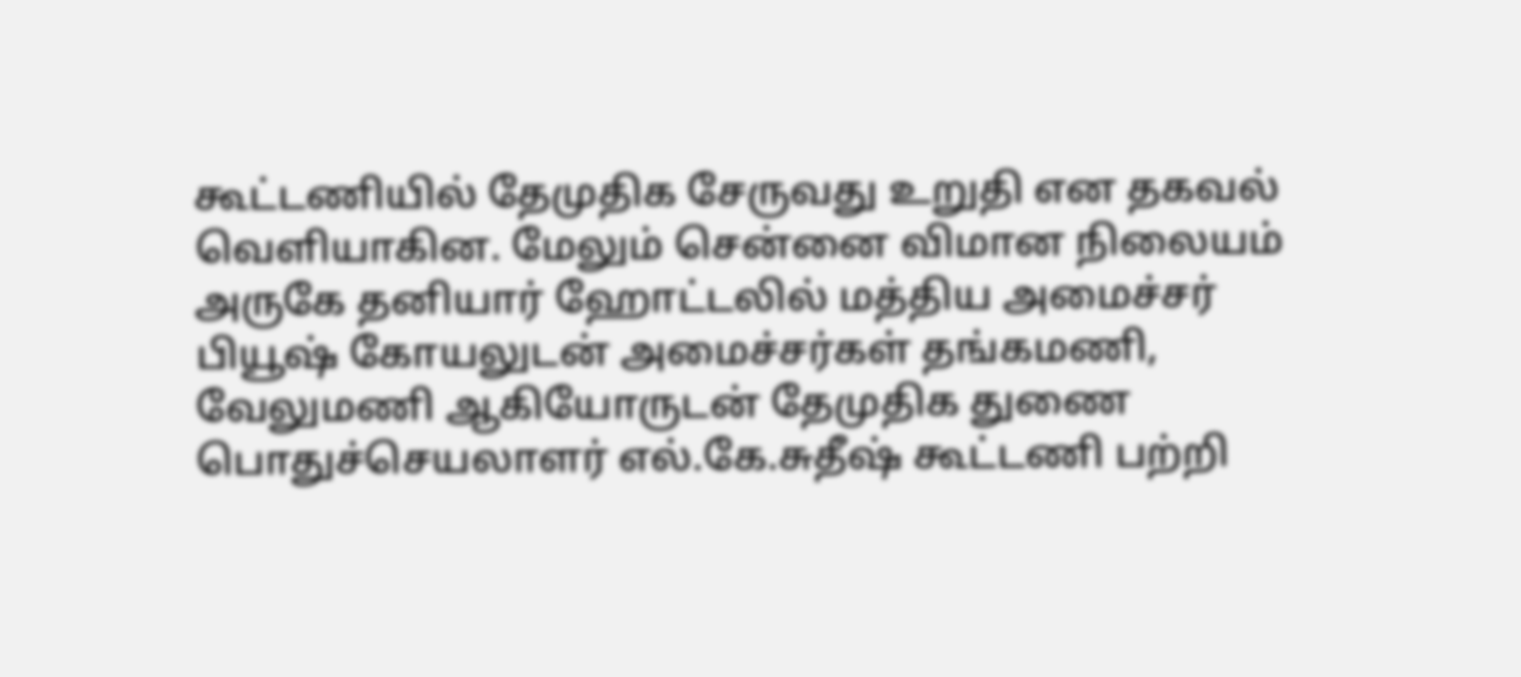கூட்டணியில் தேமுதிக சேருவது உறுதி என தகவல் வெளியாகின. மேலும் சென்னை விமான நிலையம் அருகே தனியார் ஹோட்டலில் மத்திய அமைச்சர் பியூஷ் கோயலுடன் அமைச்சர்கள் தங்கமணி, வேலுமணி ஆகியோருடன் தேமுதிக துணை பொதுச்செயலாளர் எல்.கே.சுதீஷ் கூட்டணி பற்றி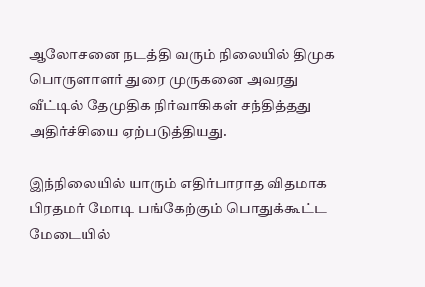ஆலோசனை நடத்தி வரும் நிலையில் திமுக பொருளாளர் துரை முருகனை அவரது வீட்டில் தேமுதிக நிர்வாகிகள் சந்தித்தது அதிர்ச்சியை ஏற்படுத்தியது.

இந்நிலையில் யாரும் எதிர்பாராத விதமாக பிரதமர் மோடி பங்கேற்கும் பொதுக்கூட்ட மேடையில்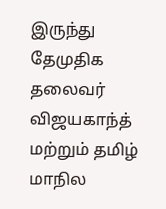இருந்து தேமுதிக தலைவர் விஜயகாந்த் மற்றும் தமிழ் மாநில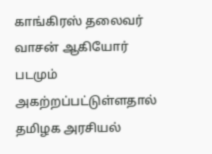காங்கிரஸ் தலைவர் வாசன் ஆகியோர் படமும் அகற்றப்பட்டுள்ளதால் தமிழக அரசியல்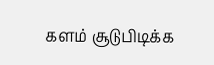களம் சூடுபிடிக்க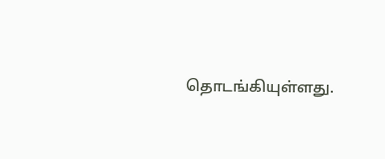தொடங்கியுள்ளது.